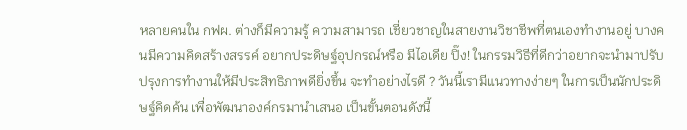หลายคนใน กฟผ. ต่างก็มีความรู้ ความสามารถ เชี่ยวชาญในสายงานวิชาชีพที่ตนเองทำงานอยู่ บางคนมีความคิดสร้างสรรค์ อยากประดิษฐ์อุปกรณ์หรือ มีไอเดีย ปิ๊ง! ในกรรมวิธีที่ดีกว่าอยากจะนำมาปรับปรุงการทำงานให้มีประสิทธิภาพดียิ่งขึ้น จะทำอย่างไรดี ? วันนี้เรามีแนวทางง่ายๆ ในการเป็นนักประดิษฐ์คิดค้น เพื่อพัฒนาองค์กรมานำเสนอ เป็นขั้นตอนดังนี้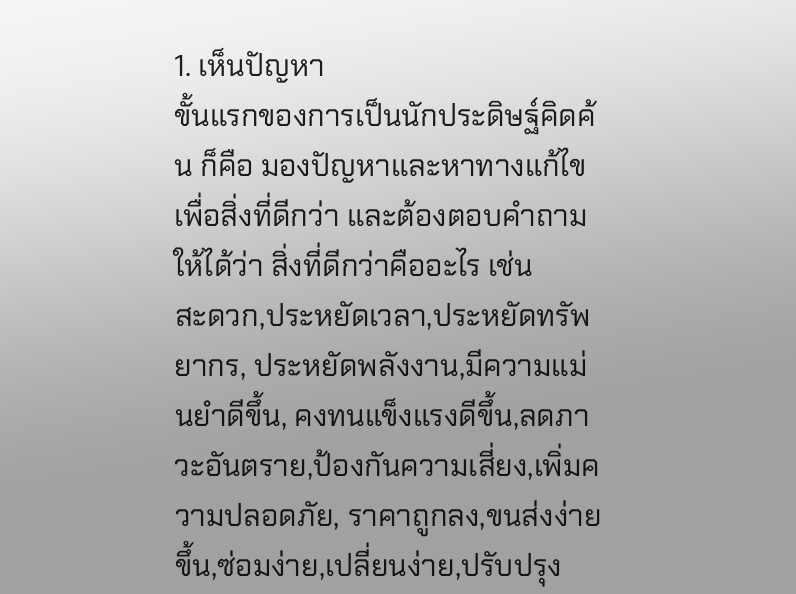1. เห็นปัญหา
ขั้นแรกของการเป็นนักประดิษฐ์คิดค้น ก็คือ มองปัญหาและหาทางแก้ไข เพื่อสิ่งที่ดีกว่า และต้องตอบคำถามให้ได้ว่า สิ่งที่ดีกว่าคืออะไร เช่น
สะดวก,ประหยัดเวลา,ประหยัดทรัพยากร, ประหยัดพลังงาน,มีความแม่นยำดีขึ้น, คงทนแข็งแรงดีขึ้น,ลดภาวะอันตราย,ป้องกันความเสี่ยง,เพิ่มความปลอดภัย, ราคาถูกลง,ขนส่งง่ายขึ้น,ซ่อมง่าย,เปลี่ยนง่าย,ปรับปรุง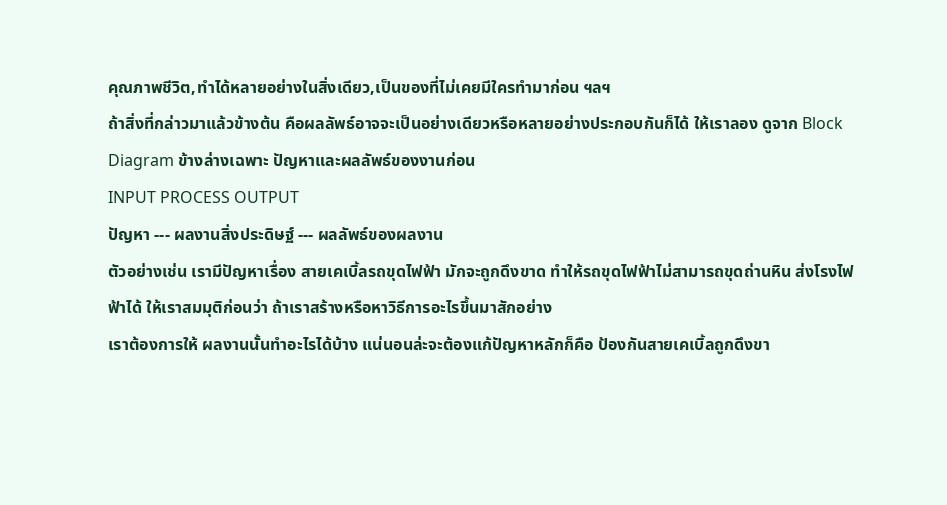คุณภาพชีวิต,ทำได้หลายอย่างในสิ่งเดียว,เป็นของที่ไม่เคยมีใครทำมาก่อน ฯลฯ
ถ้าสิ่งที่กล่าวมาแล้วข้างต้น คือผลลัพธ์อาจจะเป็นอย่างเดียวหรือหลายอย่างประกอบกันก็ได้ ให้เราลอง ดูจาก Block Diagram ข้างล่างเฉพาะ ปัญหาและผลลัพธ์ของงานก่อน
INPUT PROCESS OUTPUT
ปัญหา --- ผลงานสิ่งประดิษฐ์ --- ผลลัพธ์ของผลงาน
ตัวอย่างเช่น เรามีปัญหาเรื่อง สายเคเบิ้ลรถขุดไฟฟ้า มักจะถูกดึงขาด ทำให้รถขุดไฟฟ้าไม่สามารถขุดถ่านหิน ส่งโรงไฟฟ้าได้ ให้เราสมมุติก่อนว่า ถ้าเราสร้างหรือหาวิธีการอะไรขึ้นมาสักอย่าง
เราต้องการให้ ผลงานนั้นทำอะไรได้บ้าง แน่นอนล่ะจะต้องแก้ปัญหาหลักก็คือ ป้องกันสายเคเบิ้ลถูกดึงขา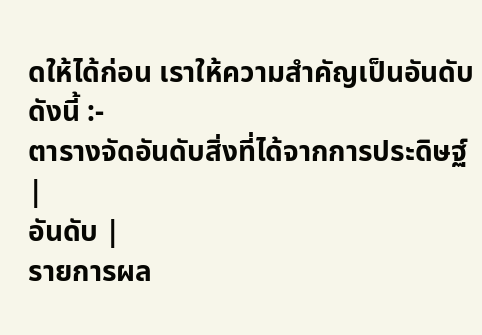ดให้ได้ก่อน เราให้ความสำคัญเป็นอันดับ ดังนี้ :-
ตารางจัดอันดับสิ่งที่ได้จากการประดิษฐ์
|
อันดับ |
รายการผล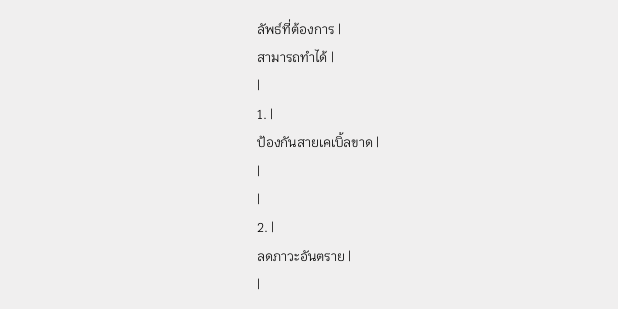ลัพธ์ที่ต้องการ |
สามารถทำได้ |
|
1. |
ป้องกันสายเคเบิ้ลขาด |
|
|
2. |
ลดภาวะอันตราย |
|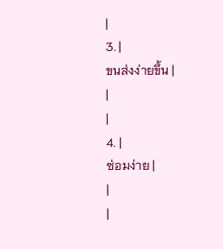|
3. |
ขนส่งง่ายขึ้น |
|
|
4. |
ซ่อมง่าย |
|
|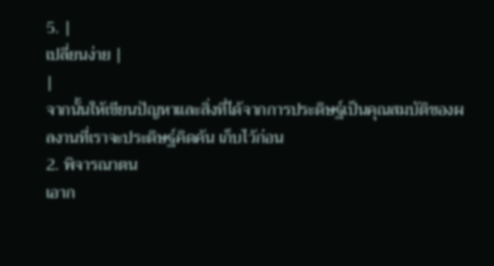5. |
เปลี่ยนง่าย |
|
จากนั้นให้เขียนปัญหาและสิ่งที่ได้จากการประดิษฐ์เป็นคุณสมบัติของผลงานที่เราจะประดิษฐ์คิดค้น เก็บไว้ก่อน
2. พิจารณาตน
เอาก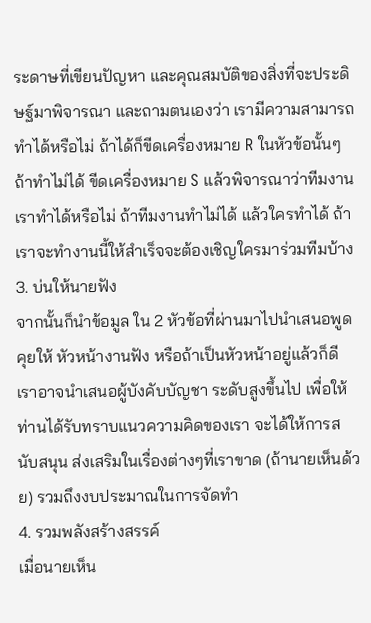ระดาษที่เขียนปัญหา และคุณสมบัติของสิ่งที่จะประดิษฐ์มาพิจารณา และถามตนเองว่า เรามีความสามารถทำได้หรือไม่ ถ้าได้ก็ขีดเครื่องหมาย R ในหัวข้อนั้นๆ ถ้าทำไม่ได้ ขีดเครื่องหมาย S แล้วพิจารณาว่าทีมงานเราทำได้หรือไม่ ถ้าทีมงานทำไม่ได้ แล้วใครทำได้ ถ้าเราจะทำงานนี้ให้สำเร็จจะต้องเชิญใครมาร่วมทีมบ้าง
3. บ่นให้นายฟัง
จากนั้นก็นำข้อมูล ใน 2 หัวข้อที่ผ่านมาไปนำเสนอพูดคุยให้ หัวหน้างานฟัง หรือถ้าเป็นหัวหน้าอยู่แล้วก็ดี เราอาจนำเสนอผู้บังคับบัญชา ระดับสูงขึ้นไป เพื่อให้ท่านได้รับทราบแนวความคิดของเรา จะได้ให้การสนับสนุน ส่งเสริมในเรื่องต่างๆที่เราขาด (ถ้านายเห็นด้วย) รวมถึงงบประมาณในการจัดทำ
4. รวมพลังสร้างสรรค์
เมื่อนายเห็น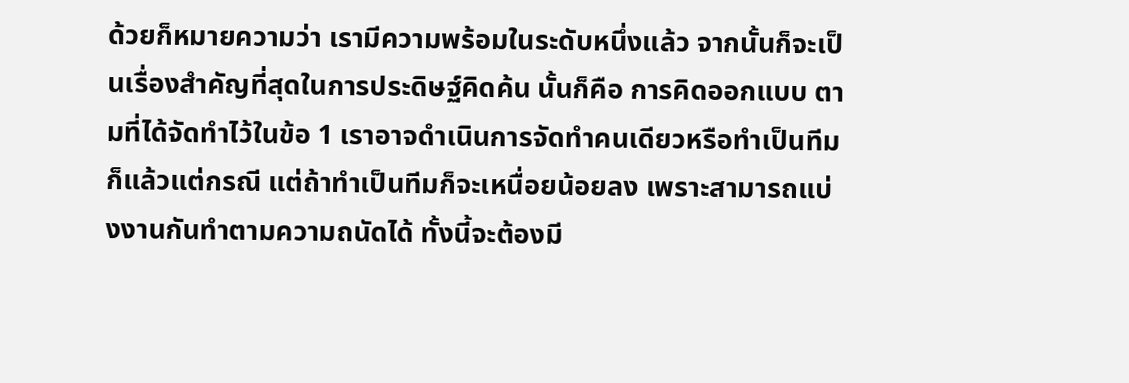ด้วยก็หมายความว่า เรามีความพร้อมในระดับหนึ่งแล้ว จากนั้นก็จะเป็นเรื่องสำคัญที่สุดในการประดิษฐ์คิดค้น นั้นก็คือ การคิดออกแบบ ตามที่ได้จัดทำไว้ในข้อ 1 เราอาจดำเนินการจัดทำคนเดียวหรือทำเป็นทีมก็แล้วแต่กรณี แต่ถ้าทำเป็นทีมก็จะเหนื่อยน้อยลง เพราะสามารถแบ่งงานกันทำตามความถนัดได้ ทั้งนี้จะต้องมี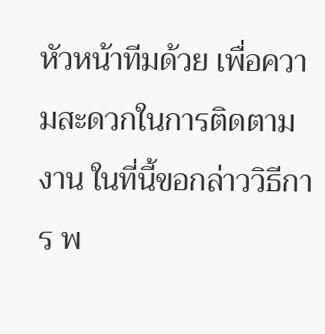หัวหน้าทีมด้วย เพื่อความสะดวกในการติดตามงาน ในที่นี้ขอกล่าววิธีการ พ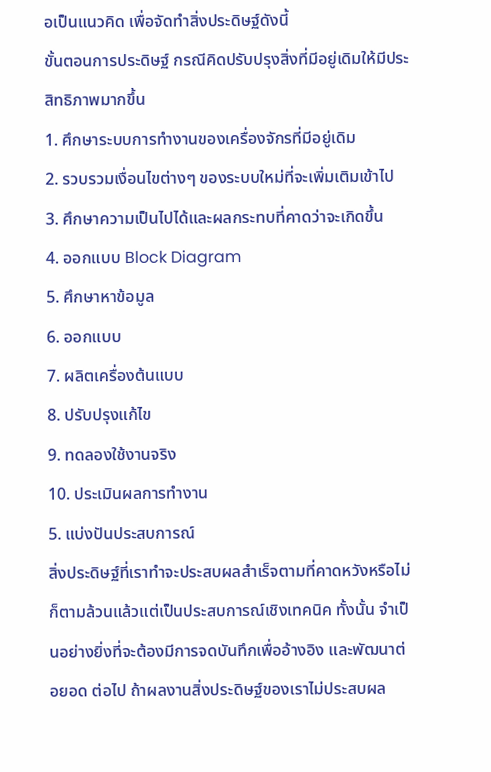อเป็นแนวคิด เพื่อจัดทำสิ่งประดิษฐ์ดังนี้
ขั้นตอนการประดิษฐ์ กรณีคิดปรับปรุงสิ่งที่มีอยู่เดิมให้มีประสิทธิภาพมากขึ้น
1. ศึกษาระบบการทำงานของเครื่องจักรที่มีอยู่เดิม
2. รวบรวมเงื่อนไขต่างๆ ของระบบใหม่ที่จะเพิ่มเติมเข้าไป
3. ศึกษาความเป็นไปได้และผลกระทบที่คาดว่าจะเกิดขึ้น
4. ออกแบบ Block Diagram
5. ศึกษาหาข้อมูล
6. ออกแบบ
7. ผลิตเครื่องต้นแบบ
8. ปรับปรุงแก้ไข
9. ทดลองใช้งานจริง
10. ประเมินผลการทำงาน
5. แบ่งปันประสบการณ์
สิ่งประดิษฐ์ที่เราทำจะประสบผลสำเร็จตามที่คาดหวังหรือไม่ก็ตามล้วนแล้วแต่เป็นประสบการณ์เชิงเทคนิค ทั้งนั้น จำเป็นอย่างยิ่งที่จะต้องมีการจดบันทึกเพื่ออ้างอิง และพัฒนาต่อยอด ต่อไป ถ้าผลงานสิ่งประดิษฐ์ของเราไม่ประสบผล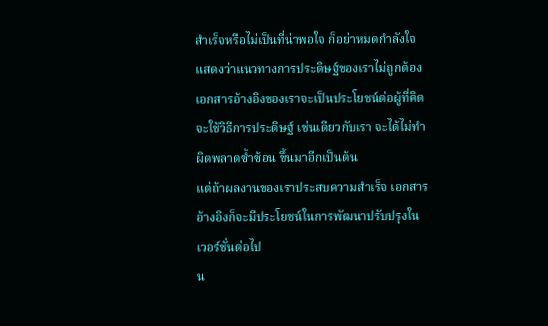สำเร็จหรือไม่เป็นที่น่าพอใจ ก็อย่าหมดกำลังใจ แสดงว่าแนวทางการประดิษฐ์ของเราไม่ถูกต้อง เอกสารอ้างอิงของเราจะเป็นประโยชน์ต่อผู้ที่คิดจะใช้วิธีการประดิษฐ์ เช่นเดียวกับเรา จะได้ไม่ทำผิดพลาดซ้ำซ้อน ขึ้นมาอีกเป็นต้น
แต่ถ้าผลงานของเราประสบความสำเร็จ เอกสารอ้างอิงก็จะมีประโยชน์ในการพัฒนาปรับปรุงใน เวอร์ชั่นต่อไป
น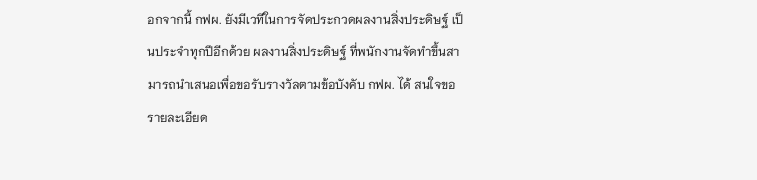อกจากนี้ กฟผ. ยังมีเวทีในการจัดประกวดผลงานสิ่งประดิษฐ์ เป็นประจำทุกปีอีกด้วย ผลงานสิ่งประดิษฐ์ ที่พนักงานจัดทำขึ้นสามารถนำเสนอเพื่อขอรับรางวัลตามข้อบังคับ กฟผ. ได้ สนใจขอรายละเอียด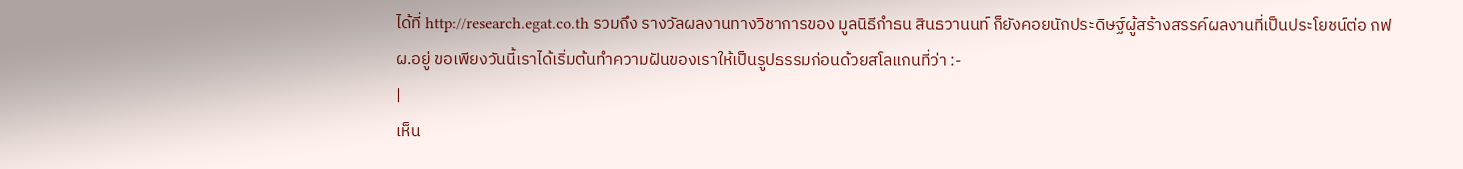ได้ที่ http://research.egat.co.th รวมถึง รางวัลผลงานทางวิชาการของ มูลนิธีกำธน สินธวานนท์ ก็ยังคอยนักประดิษฐ์ผู้สร้างสรรค์ผลงานที่เป็นประโยชน์ต่อ กฟผ.อยู่ ขอเพียงวันนี้เราได้เริ่มต้นทำความฝันของเราให้เป็นรูปธรรมก่อนด้วยสโลแกนที่ว่า :-
|
เห็น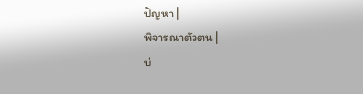ปัญหา |
พิจารณาตัวตน |
บ่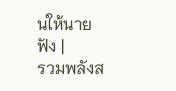นให้นายฟัง |
รวมพลังส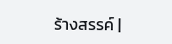ร้างสรรค์ |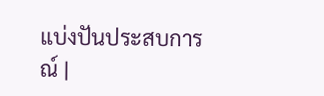แบ่งปันประสบการณ์ |